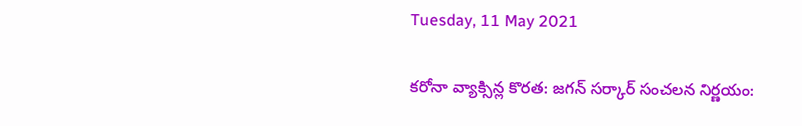Tuesday, 11 May 2021

కరోనా వ్యాక్సిన్ల కొరత: జగన్ సర్కార్ సంచలన నిర్ణయం: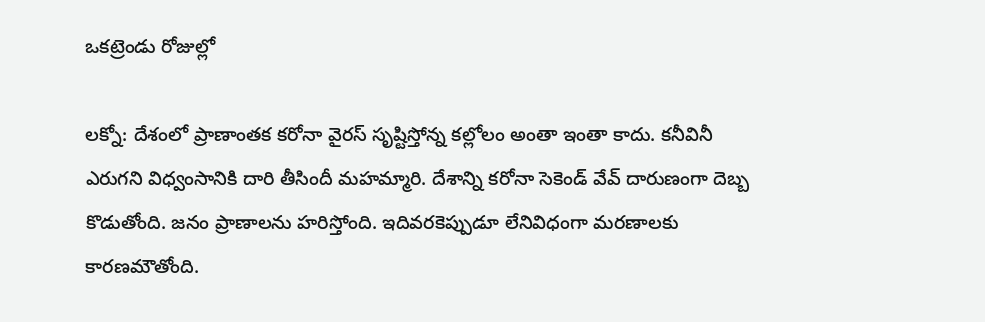ఒకట్రెండు రోజుల్లో

లక్నో: దేశంలో ప్రాణాంతక కరోనా వైరస్ సృష్టిస్తోన్న కల్లోలం అంతా ఇంతా కాదు. కనీవినీ ఎరుగని విధ్వంసానికి దారి తీసిందీ మహమ్మారి. దేశాన్ని కరోనా సెకెండ్ వేవ్ దారుణంగా దెబ్బ కొడుతోంది. జనం ప్రాణాలను హరిస్తోంది. ఇదివరకెప్పుడూ లేనివిధంగా మరణాలకు కారణమౌతోంది.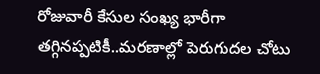రోజువారీ కేసుల సంఖ్య భారీగా తగ్గినప్పటికీ..మరణాల్లో పెరుగుదల చోటు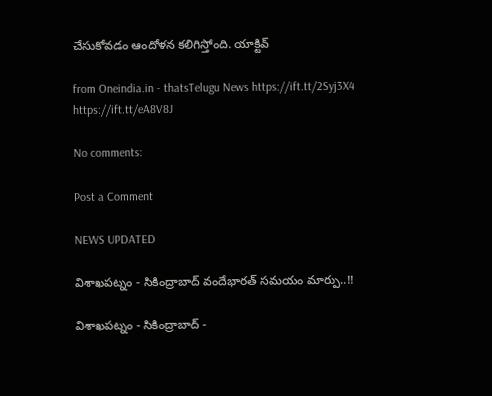చేసుకోవడం ఆందోళన కలిగిస్తోంది. యాక్టివ్

from Oneindia.in - thatsTelugu News https://ift.tt/2Syj3X4
https://ift.tt/eA8V8J

No comments:

Post a Comment

NEWS UPDATED

విశాఖపట్నం - సికింద్రాబాద్ వందేభారత్ సమయం మార్పు..!!

విశాఖపట్నం - సికింద్రాబాద్ -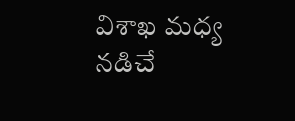విశాఖ మధ్య నడిచే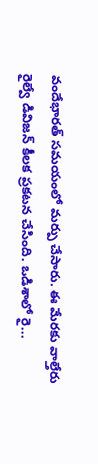వందేభారత్ సమయంలో మర్పు చేసారు. ఈ మేరకు వాల్తేరు రైల్వే డివిజన్ కీలక ప్రకటన చేసింది. ఒడిశాలో రై...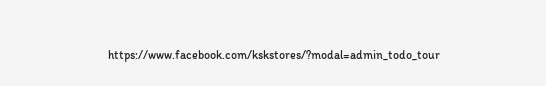https://www.facebook.com/kskstores/?modal=admin_todo_tour